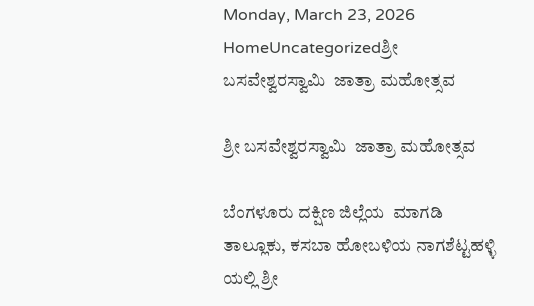Monday, March 23, 2026
HomeUncategorizedಶ್ರೀ ಬಸವೇಶ್ವರಸ್ವಾಮಿ  ಜಾತ್ರಾ ಮಹೋತ್ಸವ

ಶ್ರೀ ಬಸವೇಶ್ವರಸ್ವಾಮಿ  ಜಾತ್ರಾ ಮಹೋತ್ಸವ

ಬೆಂಗಳೂರು ದಕ್ಷಿಣ ಜಿಲ್ಲೆಯ  ಮಾಗಡಿ ತಾಲ್ಲೂಕು, ಕಸಬಾ ಹೋಬಳಿಯ ನಾಗಶೆಟ್ಟಹಳ್ಳಿ ಯಲ್ಲಿ ಶ್ರೀ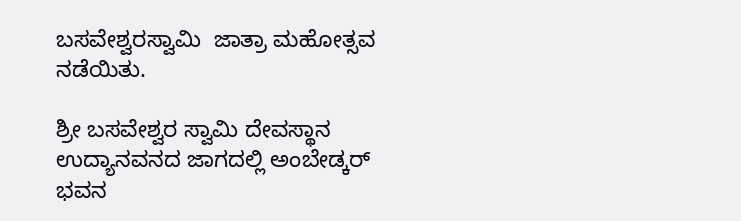ಬಸವೇಶ್ವರಸ್ವಾಮಿ  ಜಾತ್ರಾ ಮಹೋತ್ಸವ ನಡೆಯಿತು.

ಶ್ರೀ ಬಸವೇಶ್ವರ ಸ್ವಾಮಿ ದೇವಸ್ಥಾನ ಉದ್ಯಾನವನದ ಜಾಗದಲ್ಲಿ ಅಂಬೇಡ್ಕರ್ ಭವನ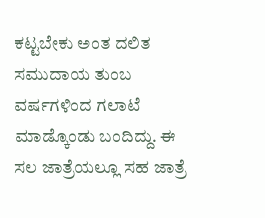ಕಟ್ಟಬೇಕು ಅಂತ ದಲಿತ ಸಮುದಾಯ ತುಂಬ ವರ್ಷಗಳಿಂದ ಗಲಾಟೆ ಮಾಡ್ಕೊಂಡು ಬಂದಿದ್ದು. ಈ ಸಲ ಜಾತ್ರೆಯಲ್ಲೂ ಸಹ ಜಾತ್ರೆ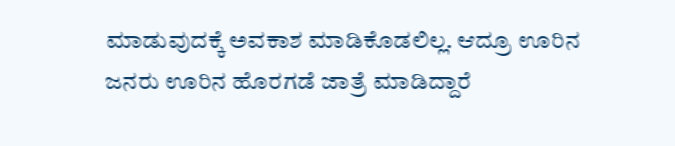ಮಾಡುವುದಕ್ಕೆ ಅವಕಾಶ ಮಾಡಿಕೊಡಲಿಲ್ಲ. ಆದ್ರೂ ಊರಿನ ಜನರು ಊರಿನ ಹೊರಗಡೆ ಜಾತ್ರೆ ಮಾಡಿದ್ದಾರೆ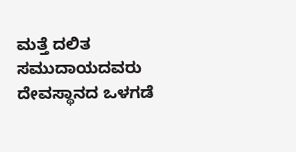ಮತ್ತೆ ದಲಿತ ಸಮುದಾಯದವರು ದೇವಸ್ಥಾನದ ಒಳಗಡೆ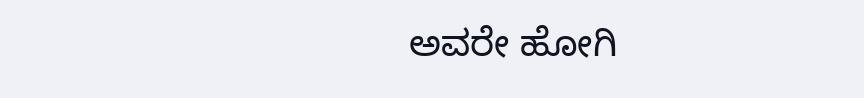ಅವರೇ ಹೋಗಿ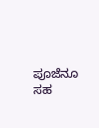ಪೂಜೆನೂ ಸಹ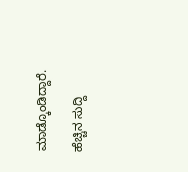ಮಾಡ್ಕೊಂಡಿದ್ದಾರೆ.

ಹೆಚ್ಚಿನ ಸುದ್ದಿ